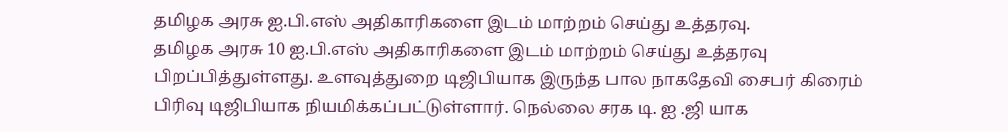தமிழக அரசு ஐ.பி.எஸ் அதிகாரிகளை இடம் மாற்றம் செய்து உத்தரவு.
தமிழக அரசு 10 ஐ.பி.எஸ் அதிகாரிகளை இடம் மாற்றம் செய்து உத்தரவு பிறப்பித்துள்ளது. உளவுத்துறை டிஜிபியாக இருந்த பால நாகதேவி சைபர் கிரைம் பிரிவு டிஜிபியாக நியமிக்கப்பட்டுள்ளார். நெல்லை சரக டி. ஐ .ஜி யாக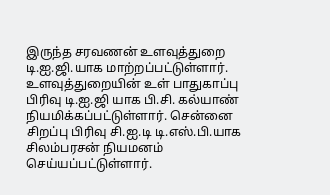இருந்த சரவணன் உளவுத்துறை டி.ஐ.ஜி.யாக மாற்றப்பட்டுள்ளார். உளவுத்துறையின் உள் பாதுகாப்பு பிரிவு டி.ஐ.ஜி யாக பி.சி. கல்யாண் நியமிக்கப்பட்டுள்ளார். சென்னை சிறப்பு பிரிவு சி.ஐ.டி டி.எஸ்.பி.யாக சிலம்பரசன் நியமனம் செய்யப்பட்டுள்ளார்.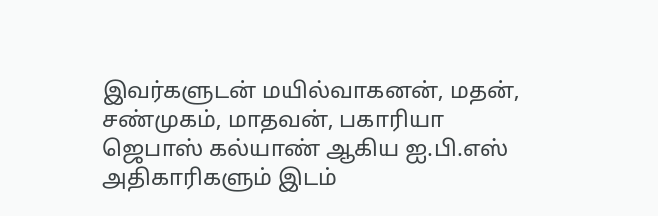இவர்களுடன் மயில்வாகனன், மதன், சண்முகம், மாதவன், பகாரியா ஜெபாஸ் கல்யாண் ஆகிய ஐ.பி.எஸ் அதிகாரிகளும் இடம்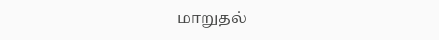மாறுதல்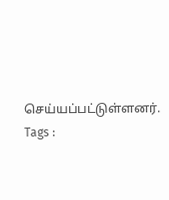செய்யப்பட்டுள்ளனர்.
Tags :